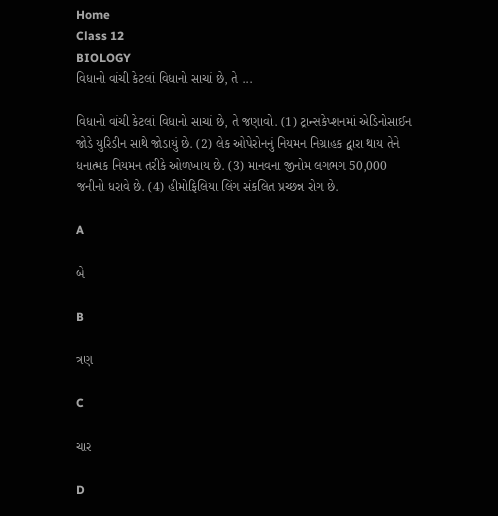Home
Class 12
BIOLOGY
વિધાનો વાંચી કેટલાં વિધાનો સાચાં છે, તે ...

વિધાનો વાંચી કેટલાં વિધાનો સાચાં છે, તે જણાવો. (1) ટ્રાન્સકેપ્શનમાં એડિનોસાઈન જોડે યુરિડીન સાથે જોડાયું છે. (2) લેક ઓપેરોનનું નિયમન નિગ્રાહક દ્વારા થાય તેને ધનાત્મક નિયમન તરીકે ઓળખાય છે. (3) માનવના જીનોમ લગભગ 50,000 જનીનો ધરાવે છે. (4) હીમોફિલિયા લિંગ સંકલિત પ્રચ્છન્ન રોગ છે.

A

બે

B

ત્રણ

C

ચાર

D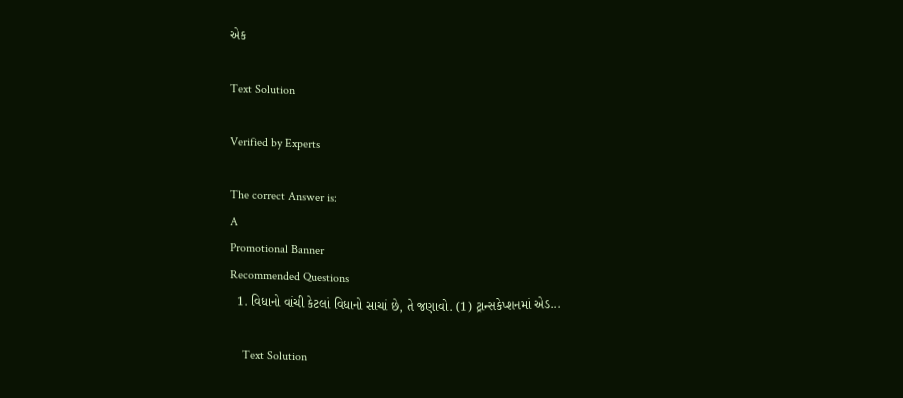એક

Text Solution

Verified by Experts

The correct Answer is:
A
Promotional Banner
Recommended Questions
  1. વિધાનો વાંચી કેટલાં વિધાનો સાચાં છે, તે જણાવો. (1) ટ્રાન્સકેપ્શનમાં એડ...

    Text Solution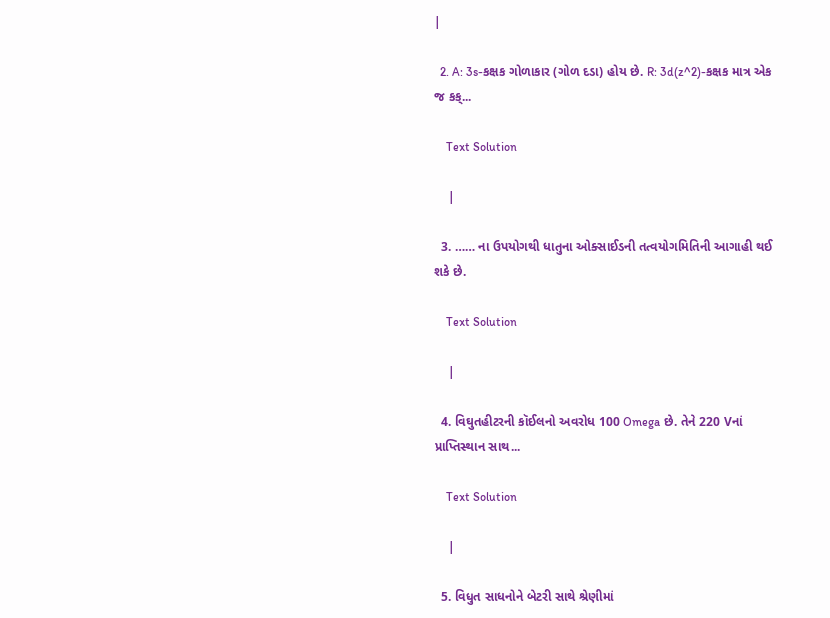|

  2. A: 3s-કક્ષક ગોળાકાર (ગોળ દડા) હોય છે. R: 3d(z^2)-કક્ષક માત્ર એક જ કક્...

    Text Solution

    |

  3. …… ના ઉપયોગથી ધાતુના ઓક્સાઈડની તત્વયોગમિતિની આગાહી થઈ શકે છે.

    Text Solution

    |

  4. વિઘુતહીટરની કૉઈલનો અવરોધ 100 Omega છે. તેને 220 Vનાં પ્રાપ્તિસ્થાન સાથ...

    Text Solution

    |

  5. વિધુત સાધનોને બેટરી સાથે શ્રેણીમાં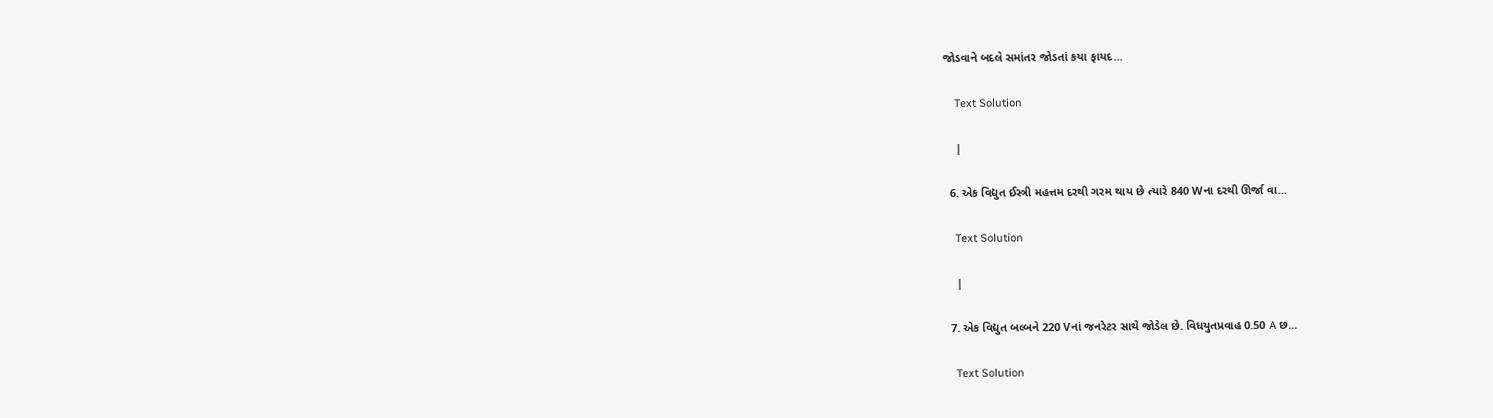જોડવાને બદલે સમાંતર જોડતાં કયા ફાયદ...

    Text Solution

    |

  6. એક વિદ્યુત ઈસ્ત્રી મહત્તમ દરથી ગરમ થાય છે ત્યારે 840 Wના દરથી ઊર્જા વા...

    Text Solution

    |

  7. એક વિદ્યુત બલ્બને 220 Vનાં જનરેટર સાથે જોડેલ છે. વિધયુતપ્રવાહ 0.50 A છ...

    Text Solution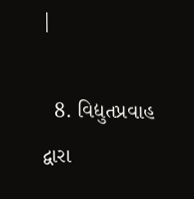|

  8. વિદ્યુતપ્રવાહ દ્વારા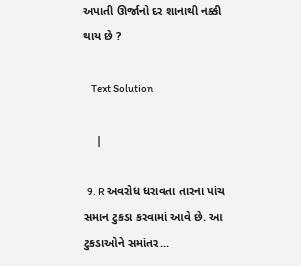અપાતી ઊર્જાનો દર શાનાથી નક્કી થાય છે ?

    Text Solution

    |

  9. R અવરોધ ધરાવતા તારના પાંચ સમાન ટુકડા કરવામાં આવે છે. આ ટુકડાઓને સમાંતર...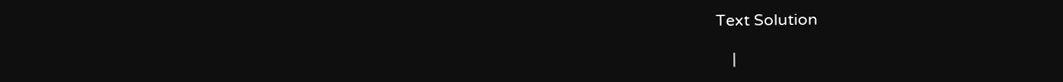Text Solution

    |